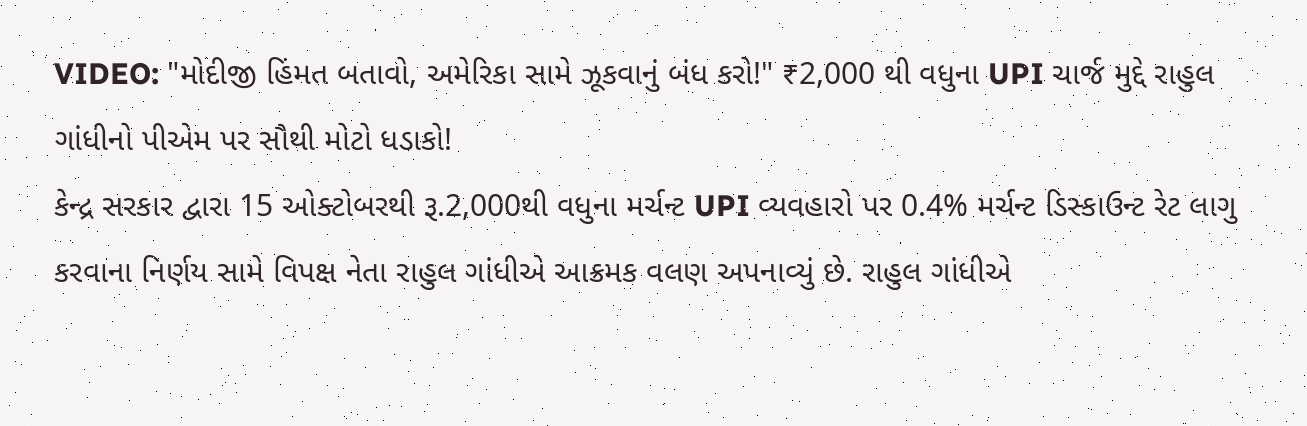VIDEO: "મોદીજી હિંમત બતાવો, અમેરિકા સામે ઝૂકવાનું બંધ કરો!" ₹2,000 થી વધુના UPI ચાર્જ મુદ્દે રાહુલ ગાંધીનો પીએમ પર સૌથી મોટો ધડાકો!
કેન્દ્ર સરકાર દ્વારા 15 ઓક્ટોબરથી રૂ.2,000થી વધુના મર્ચન્ટ UPI વ્યવહારો પર 0.4% મર્ચન્ટ ડિસ્કાઉન્ટ રેટ લાગુ કરવાના નિર્ણય સામે વિપક્ષ નેતા રાહુલ ગાંધીએ આક્રમક વલણ અપનાવ્યું છે. રાહુલ ગાંધીએ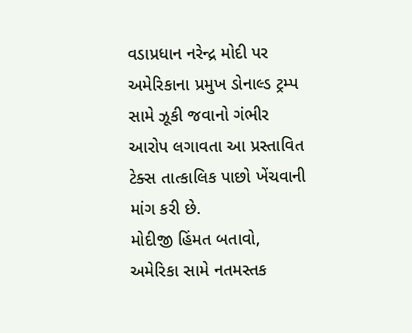વડાપ્રધાન નરેન્દ્ર મોદી પર અમેરિકાના પ્રમુખ ડોનાલ્ડ ટ્રમ્પ સામે ઝૂકી જવાનો ગંભીર આરોપ લગાવતા આ પ્રસ્તાવિત ટેક્સ તાત્કાલિક પાછો ખેંચવાની માંગ કરી છે.
મોદીજી હિંમત બતાવો, અમેરિકા સામે નતમસ્તક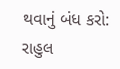થવાનું બંધ કરો: રાહુલ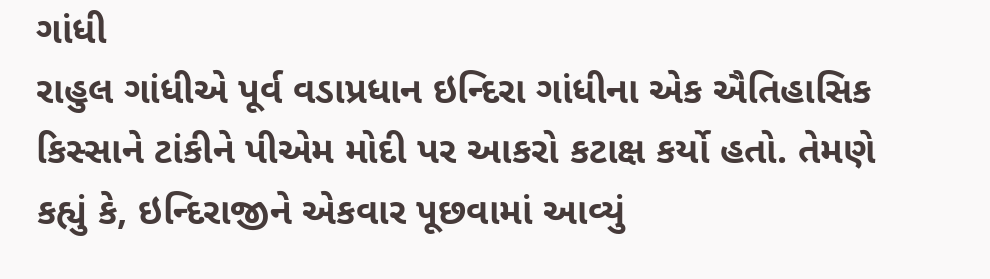ગાંધી
રાહુલ ગાંધીએ પૂર્વ વડાપ્રધાન ઇન્દિરા ગાંધીના એક ઐતિહાસિક કિસ્સાને ટાંકીને પીએમ મોદી પર આકરો કટાક્ષ કર્યો હતો. તેમણે કહ્યું કે, ઇન્દિરાજીને એકવાર પૂછવામાં આવ્યું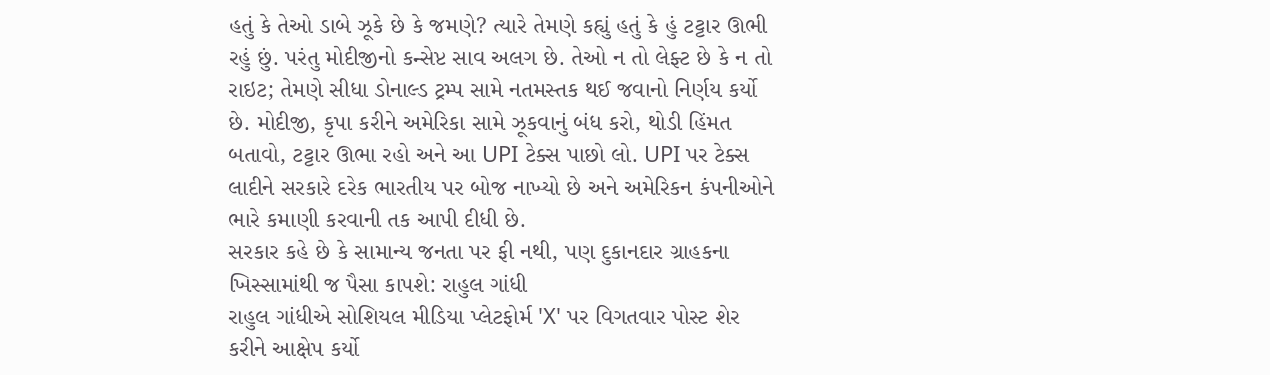હતું કે તેઓ ડાબે ઝૂકે છે કે જમણે? ત્યારે તેમણે કહ્યું હતું કે હું ટટ્ટાર ઊભી રહું છું. પરંતુ મોદીજીનો કન્સેપ્ટ સાવ અલગ છે. તેઓ ન તો લેફ્ટ છે કે ન તો રાઇટ; તેમણે સીધા ડોનાલ્ડ ટ્રમ્પ સામે નતમસ્તક થઈ જવાનો નિર્ણય કર્યો છે. મોદીજી, કૃપા કરીને અમેરિકા સામે ઝૂકવાનું બંધ કરો, થોડી હિંમત બતાવો, ટટ્ટાર ઊભા રહો અને આ UPI ટેક્સ પાછો લો. UPI પર ટેક્સ લાદીને સરકારે દરેક ભારતીય પર બોજ નાખ્યો છે અને અમેરિકન કંપનીઓને ભારે કમાણી કરવાની તક આપી દીધી છે.
સરકાર કહે છે કે સામાન્ય જનતા પર ફી નથી, પણ દુકાનદાર ગ્રાહકના ખિસ્સામાંથી જ પૈસા કાપશે: રાહુલ ગાંધી
રાહુલ ગાંધીએ સોશિયલ મીડિયા પ્લેટફોર્મ 'X' પર વિગતવાર પોસ્ટ શેર કરીને આક્ષેપ કર્યો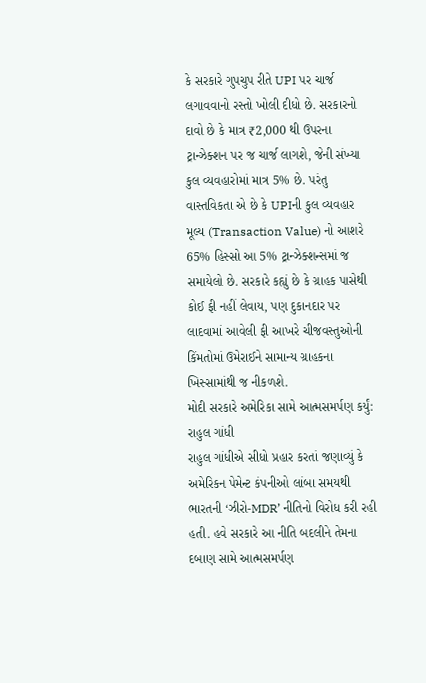કે સરકારે ગુપચુપ રીતે UPI પર ચાર્જ લગાવવાનો રસ્તો ખોલી દીધો છે. સરકારનો દાવો છે કે માત્ર ₹2,000 થી ઉપરના ટ્રાન્ઝેક્શન પર જ ચાર્જ લાગશે, જેની સંખ્યા કુલ વ્યવહારોમાં માત્ર 5% છે. પરંતુ વાસ્તવિકતા એ છે કે UPIની કુલ વ્યવહાર મૂલ્ય (Transaction Value) નો આશરે 65% હિસ્સો આ 5% ટ્રાન્ઝેક્શન્સમાં જ સમાયેલો છે. સરકારે કહ્યું છે કે ગ્રાહક પાસેથી કોઈ ફી નહીં લેવાય, પણ દુકાનદાર પર લાદવામાં આવેલી ફી આખરે ચીજવસ્તુઓની કિંમતોમાં ઉમેરાઈને સામાન્ય ગ્રાહકના ખિસ્સામાંથી જ નીકળશે.
મોદી સરકારે અમેરિકા સામે આત્મસમર્પણ કર્યું: રાહુલ ગાંધી
રાહુલ ગાંધીએ સીધો પ્રહાર કરતાં જણાવ્યું કે અમેરિકન પેમેન્ટ કંપનીઓ લાંબા સમયથી ભારતની ‘ઝીરો-MDR’ નીતિનો વિરોધ કરી રહી હતી. હવે સરકારે આ નીતિ બદલીને તેમના દબાણ સામે આત્મસમર્પણ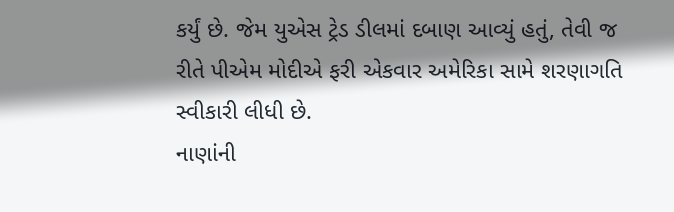કર્યું છે. જેમ યુએસ ટ્રેડ ડીલમાં દબાણ આવ્યું હતું, તેવી જ રીતે પીએમ મોદીએ ફરી એકવાર અમેરિકા સામે શરણાગતિ સ્વીકારી લીધી છે.
નાણાંની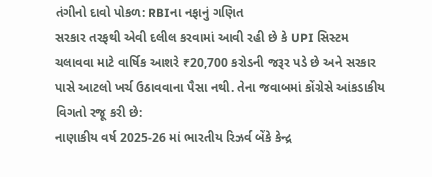તંગીનો દાવો પોકળ: RBIના નફાનું ગણિત
સરકાર તરફથી એવી દલીલ કરવામાં આવી રહી છે કે UPI સિસ્ટમ ચલાવવા માટે વાર્ષિક આશરે ₹20,700 કરોડની જરૂર પડે છે અને સરકાર પાસે આટલો ખર્ચ ઉઠાવવાના પૈસા નથી. તેના જવાબમાં કોંગ્રેસે આંકડાકીય વિગતો રજૂ કરી છે:
નાણાકીય વર્ષ 2025-26 માં ભારતીય રિઝર્વ બેંકે કેન્દ્ર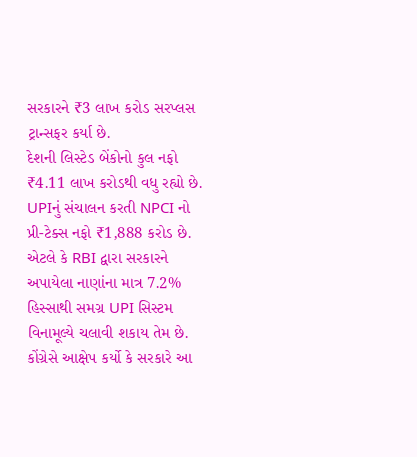સરકારને ₹3 લાખ કરોડ સરપ્લસ ટ્રાન્સફર કર્યા છે.
દેશની લિસ્ટેડ બેંકોનો કુલ નફો ₹4.11 લાખ કરોડથી વધુ રહ્યો છે.
UPIનું સંચાલન કરતી NPCI નો પ્રી-ટેક્સ નફો ₹1,888 કરોડ છે.
એટલે કે RBI દ્વારા સરકારને અપાયેલા નાણાંના માત્ર 7.2% હિસ્સાથી સમગ્ર UPI સિસ્ટમ વિનામૂલ્યે ચલાવી શકાય તેમ છે. કોંગ્રેસે આક્ષેપ કર્યો કે સરકારે આ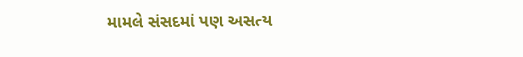મામલે સંસદમાં પણ અસત્ય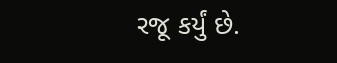રજૂ કર્યું છે.